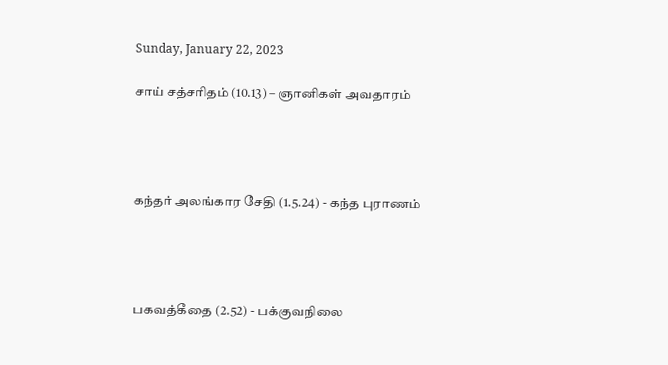Sunday, January 22, 2023

சாய் சத்சரிதம் (10.13) – ஞானிகள் அவதாரம்




கந்தர் அலங்கார சேதி (1.5.24) - கந்த புராணம்




பகவத்கீதை (2.52) - பக்குவநிலை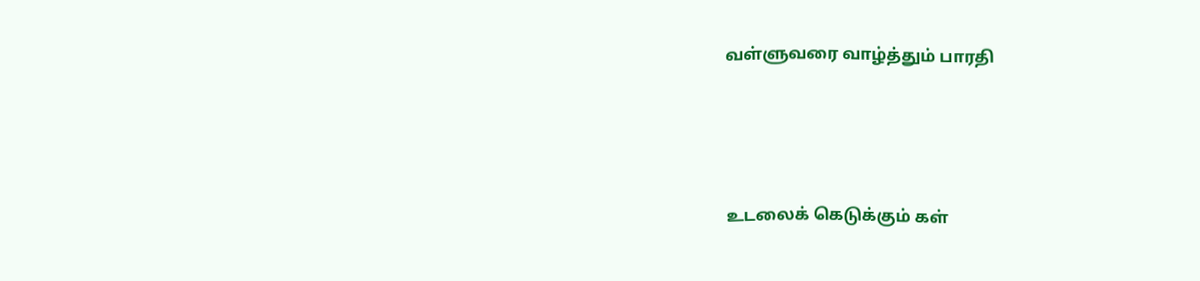வள்ளுவரை வாழ்த்தும் பாரதி




உடலைக் கெடுக்கும் கள்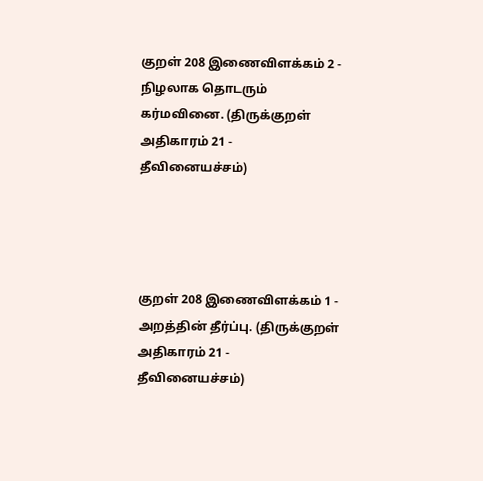குறள் 208 இணைவிளக்கம் 2 - நிழலாக தொடரும் கர்மவினை. (திருக்குறள் அதிகாரம் 21 - தீவினையச்சம்)




குறள் 208 இணைவிளக்கம் 1 - அறத்தின் தீர்ப்பு. (திருக்குறள் அதிகாரம் 21 - தீவினையச்சம்)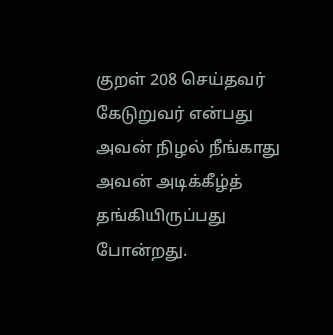குறள் 208 செய்தவர் கேடுறுவர் என்பது அவன் நிழல் நீங்காது அவன் அடிக்கீழ்த் தங்கியிருப்பது போன்றது.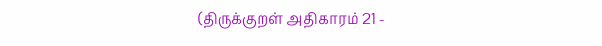(திருக்குறள் அதிகாரம் 21 -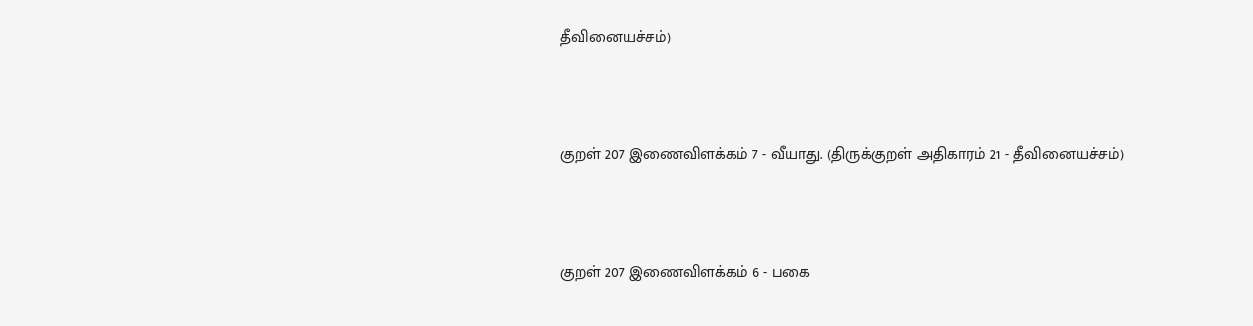தீவினையச்சம்)




குறள் 207 இணைவிளக்கம் 7 - வீயாது. (திருக்குறள் அதிகாரம் 21 - தீவினையச்சம்)




குறள் 207 இணைவிளக்கம் 6 - பகை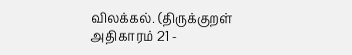விலக்கல். (திருக்குறள் அதிகாரம் 21 -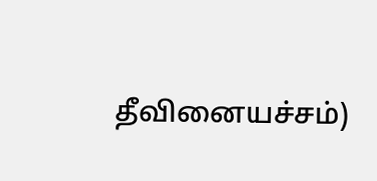தீவினையச்சம்)